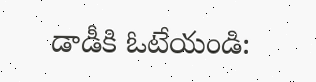డాడీకి ఓటేయండి: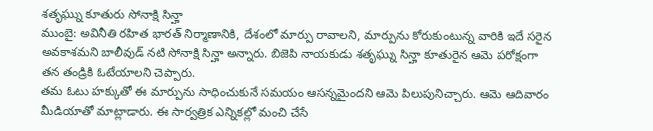శతృఘ్ను కూతురు సోనాక్షి సిన్హా
ముంబై: అవినీతి రహిత భారత్ నిర్మాణానికి, దేశంలో మార్పు రావాలని, మార్పును కోరుకుంటున్న వారికి ఇదే సరైన అవకాశమని బాలీవుడ్ నటి సోనాక్షి సిన్హా అన్నారు. బిజెపి నాయకుడు శతృఘ్ను సిన్హా కూతురైన ఆమె పరోక్షంగా తన తండ్రికి ఓటేయాలని చెప్పారు.
తమ ఓటు హక్కుతో ఈ మార్పును సాధించుకునే సమయం ఆసన్నమైందని ఆమె పిలుపునిచ్చారు. ఆమె ఆదివారం మీడియాతో మాట్లాడారు. ఈ సార్వత్రిక ఎన్నికల్లో మంచి చేసే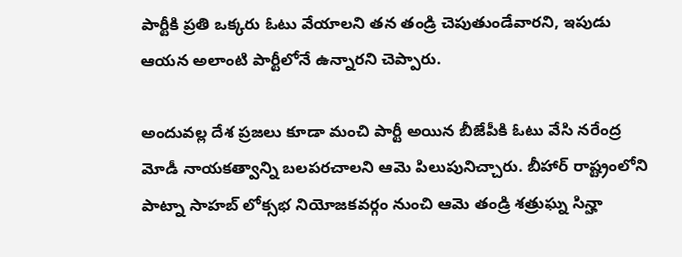పార్టీకి ప్రతి ఒక్కరు ఓటు వేయాలని తన తండ్రి చెపుతుండేవారని, ఇపుడు ఆయన అలాంటి పార్టీలోనే ఉన్నారని చెప్పారు.

అందువల్ల దేశ ప్రజలు కూడా మంచి పార్టీ అయిన బీజేపీకి ఓటు వేసి నరేంద్ర మోడీ నాయకత్వాన్ని బలపరచాలని ఆమె పిలుపునిచ్చారు. బీహార్ రాష్ట్రంలోని పాట్నా సాహబ్ లోక్సభ నియోజకవర్గం నుంచి ఆమె తండ్రి శత్రుఘ్న సిన్హా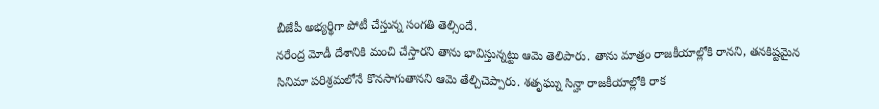బీజేపీ అభ్యర్థిగా పోటీ చేస్తున్న సంగతి తెల్సిందే.
నరేంద్ర మోడీ దేశానికి మంచి చేస్తారని తాను భావిస్తున్నట్టు ఆమె తెలిపారు. తాను మాత్రం రాజకీయాల్లోకి రానని, తనకిష్టమైన సినిమా పరిశ్రమలోనే కొనసాగుతానని ఆమె తేల్చిచెప్పారు. శతృఘ్ను సిన్హా రాజకీయాల్లోకి రాక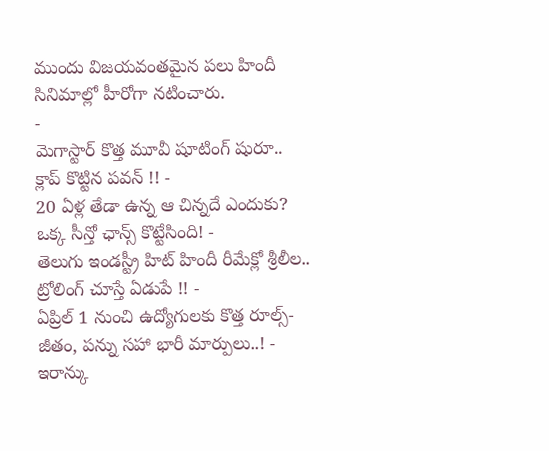ముందు విజయవంతమైన పలు హిందీ సినిమాల్లో హీరోగా నటించారు.
-
మెగాస్టార్ కొత్త మూవీ షూటింగ్ షురూ.. క్లాప్ కొట్టిన పవన్ !! -
20 ఏళ్ల తేడా ఉన్న ఆ చిన్నదే ఎందుకు? ఒక్క సీన్తో ఛాన్స్ కొట్టేసింది! -
తెలుగు ఇండస్ట్రీ హిట్ హిందీ రీమేక్లో శ్రీలీల.. ట్రోలింగ్ చూస్తే ఏడుపే !! -
ఏప్రిల్ 1 నుంచి ఉద్యోగులకు కొత్త రూల్స్- జీతం, పన్ను సహా భారీ మార్పులు..! -
ఇరాన్కు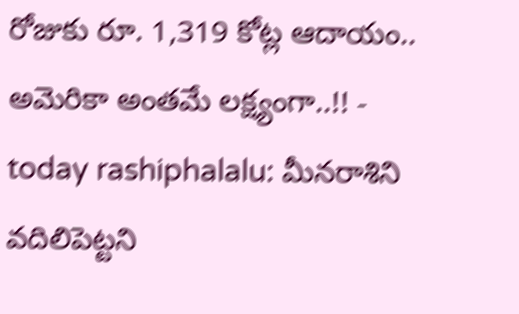రోజుకు రూ. 1,319 కోట్ల ఆదాయం.. అమెరికా అంతమే లక్ష్యంగా..!! -
today rashiphalalu: మీనరాశిని వదిలిపెట్టని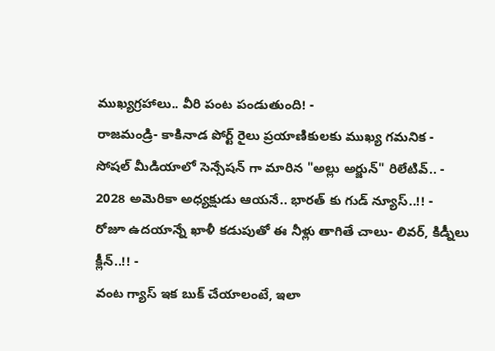ముఖ్యగ్రహాలు.. వీరి పంట పండుతుంది! -
రాజమండ్రి- కాకినాడ పోర్ట్ రైలు ప్రయాణికులకు ముఖ్య గమనిక -
సోషల్ మీడియాలో సెన్సేషన్ గా మారిన "అల్లు అర్జున్" రిలేటివ్.. -
2028 అమెరికా అధ్యక్షుడు ఆయనే.. భారత్ కు గుడ్ న్యూస్..!! -
రోజూ ఉదయాన్నే ఖాళీ కడుపుతో ఈ నీళ్లు తాగితే చాలు- లివర్, కిడ్నీలు క్లీన్..!! -
వంట గ్యాస్ ఇక బుక్ చేయాలంటే, ఇలా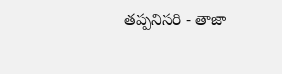తప్పనిసరి - తాజా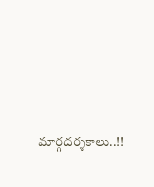మార్గదర్శకాలు..!!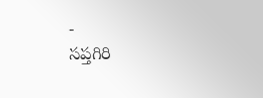-
సప్తగిరి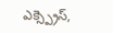ఎక్స్ప్రెస్,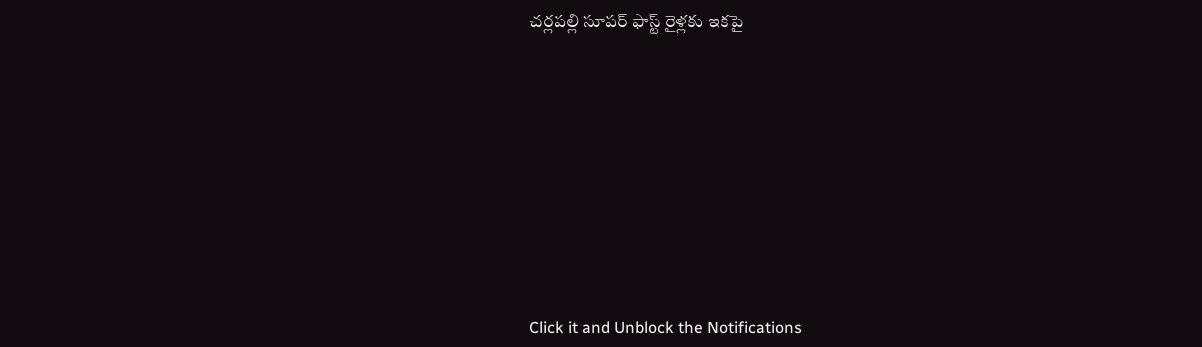చర్లపల్లి సూపర్ ఫాస్ట్ రైళ్లకు ఇకపై












Click it and Unblock the Notifications